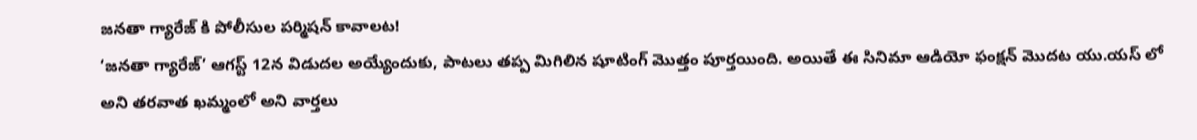జనతా గ్యారేజ్ కి పోలీసుల పర్మిషన్ కావాలట!
‘జనతా గ్యారేజ్’ ఆగస్ట్ 12న విడుదల అయ్యేందుకు, పాటలు తప్ప మిగిలిన షూటింగ్ మొత్తం పూర్తయింది. అయితే ఈ సినిమా ఆడియో ఫంక్షన్ మొదట యు.యస్ లో అని తరవాత ఖమ్మంలో అని వార్తలు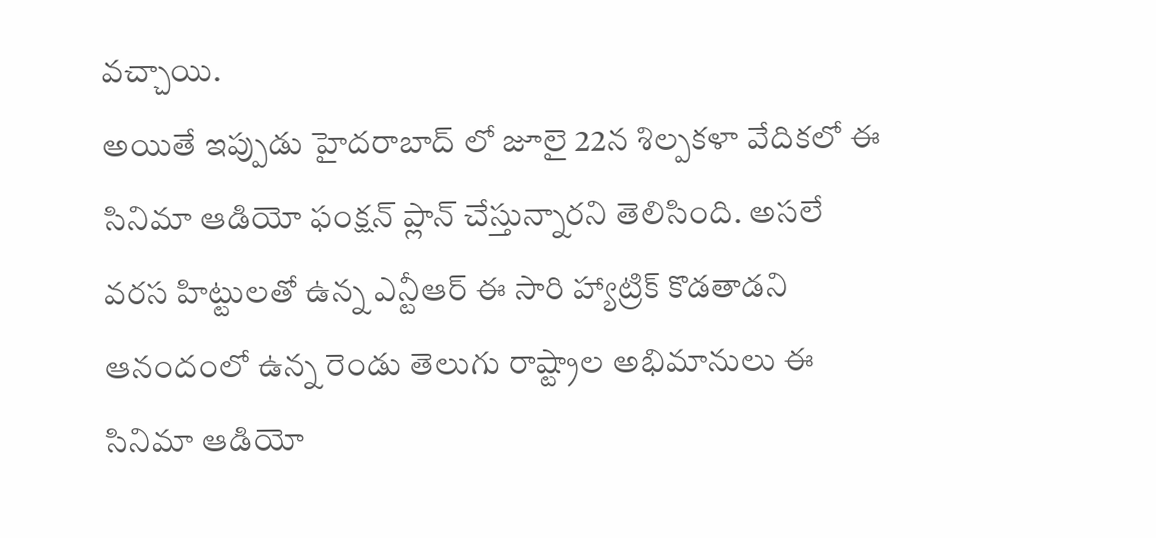వచ్చాయి.
అయితే ఇప్పుడు హైదరాబాద్ లో జూలై 22న శిల్పకళా వేదికలో ఈ సినిమా ఆడియో ఫంక్షన్ ప్లాన్ చేస్తున్నారని తెలిసింది. అసలే వరస హిట్టులతో ఉన్న ఎన్టీఆర్ ఈ సారి హ్యాట్రిక్ కొడతాడని ఆనందంలో ఉన్న రెండు తెలుగు రాష్ట్రాల అభిమానులు ఈ సినిమా ఆడియో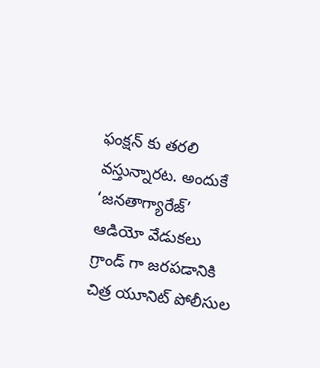ఫంక్షన్ కు తరలి వస్తున్నారట. అందుకే ‘జనతాగ్యారేజ్’ ఆడియో వేడుకలు గ్రాండ్ గా జరపడానికి చిత్ర యూనిట్ పోలీసుల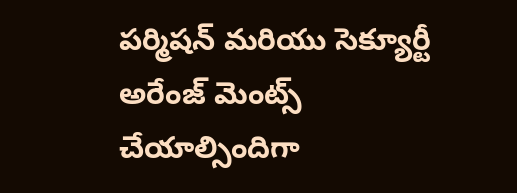పర్మిషన్ మరియు సెక్యూర్టీ అరేంజ్ మెంట్స్ చేయాల్సిందిగా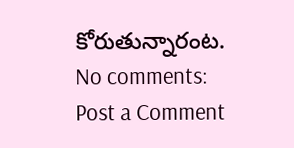కోరుతున్నారంట.
No comments:
Post a Comment